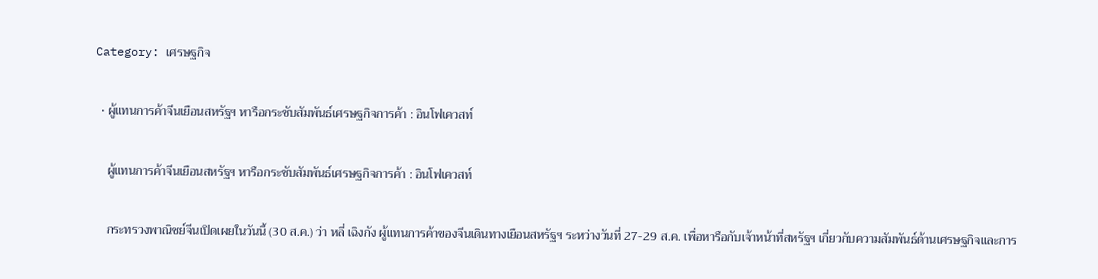Category: เศรษฐกิจ

  • ผู้แทนการค้าจีนเยือนสหรัฐฯ หารือกระชับสัมพันธ์เศรษฐกิจการค้า : อินโฟเควสท์

    ผู้แทนการค้าจีนเยือนสหรัฐฯ หารือกระชับสัมพันธ์เศรษฐกิจการค้า : อินโฟเควสท์

    กระทรวงพาณิชย์จีนเปิดเผยในวันนี้ (30 ส.ค.) ว่า หลี่ เฉิงกัง ผู้แทนการค้าของจีนเดินทางเยือนสหรัฐฯ ระหว่างวันที่ 27-29 ส.ค. เพื่อหารือกับเจ้าหน้าที่สหรัฐฯ เกี่ยวกับความสัมพันธ์ด้านเศรษฐกิจและการ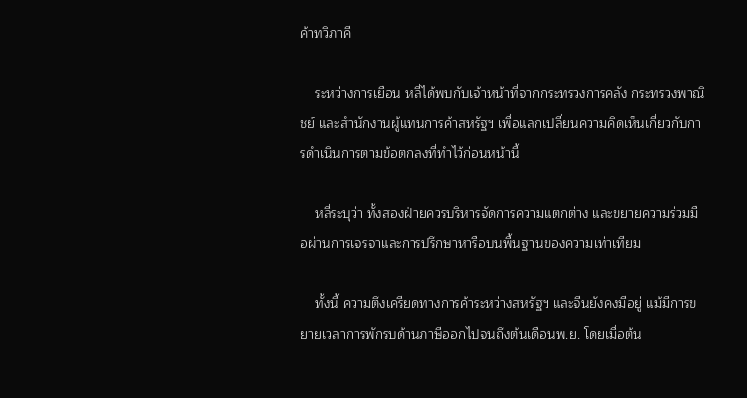ค้าทวิภาคี

    ระหว่างการเยือน หลี่ได้พบกับเจ้าหน้าที่จากกระทรวงการคลัง กระทรวงพาณิชย์ และสำนักงานผู้แทนการค้าสหรัฐฯ เพื่อแลกเปลี่ยนความคิดเห็นเกี่ยวกับการดำเนินการตามข้อตกลงที่ทำไว้ก่อนหน้านี้

    หลี่ระบุว่า ทั้งสองฝ่ายควรบริหารจัดการความแตกต่าง และขยายความร่วมมือผ่านการเจรจาและการปรึกษาหารือบนพื้นฐานของความเท่าเทียม

    ทั้งนี้ ความตึงเครียดทางการค้าระหว่างสหรัฐฯ และจีนยังคงมีอยู่ แม้มีการขยายเวลาการพักรบด้านภาษีออกไปจนถึงต้นเดือนพ.ย. โดยเมื่อต้น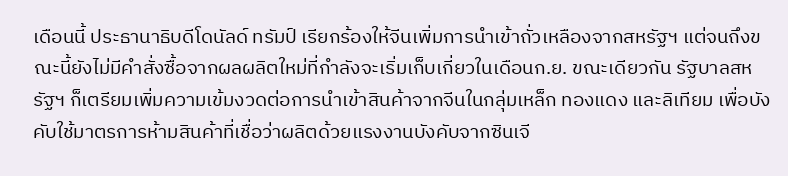เดือนนี้ ประธานาธิบดีโดนัลด์ ทรัมป์ เรียกร้องให้จีนเพิ่มการนำเข้าถั่วเหลืองจากสหรัฐฯ แต่จนถึงขณะนี้ยังไม่มีคำสั่งซื้อจากผลผลิตใหม่ที่กำลังจะเริ่มเก็บเกี่ยวในเดือนก.ย. ขณะเดียวกัน รัฐบาลสหรัฐฯ ก็เตรียมเพิ่มความเข้มงวดต่อการนำเข้าสินค้าจากจีนในกลุ่มเหล็ก ทองแดง และลิเทียม เพื่อบังคับใช้มาตรการห้ามสินค้าที่เชื่อว่าผลิตด้วยแรงงานบังคับจากซินเจี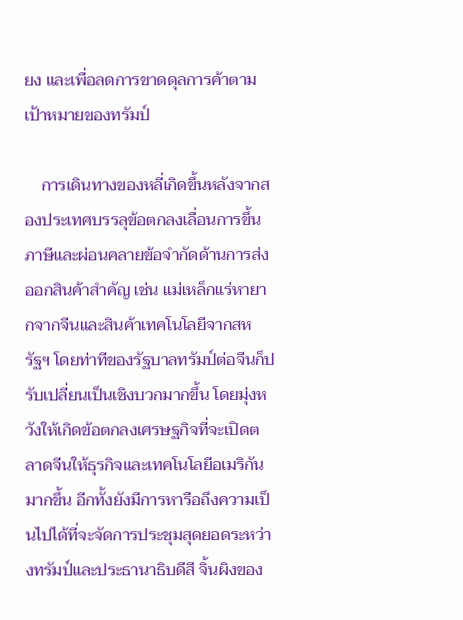ยง และเพื่อลดการขาดดุลการค้าตามเป้าหมายของทรัมป์

    การเดินทางของหลี่เกิดขึ้นหลังจากสองประเทศบรรลุข้อตกลงเลื่อนการขึ้นภาษีและผ่อนคลายข้อจำกัดด้านการส่งออกสินค้าสำคัญ เช่น แม่เหล็กแร่หายากจากจีนและสินค้าเทคโนโลยีจากสหรัฐฯ โดยท่าทีของรัฐบาลทรัมป์ต่อจีนก็ปรับเปลี่ยนเป็นเชิงบวกมากขึ้น โดยมุ่งหวังให้เกิดข้อตกลงเศรษฐกิจที่จะเปิดตลาดจีนให้ธุรกิจและเทคโนโลยีอเมริกันมากขึ้น อีกทั้งยังมีการหารือถึงความเป็นไปได้ที่จะจัดการประชุมสุดยอดระหว่างทรัมป์และประธานาธิบดีสี จิ้นผิงของ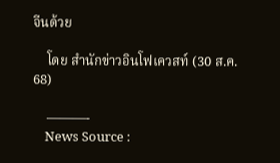จีนด้วย

    โดย สำนักข่าวอินโฟเควสท์ (30 ส.ค. 68)

    ———-
    News Source :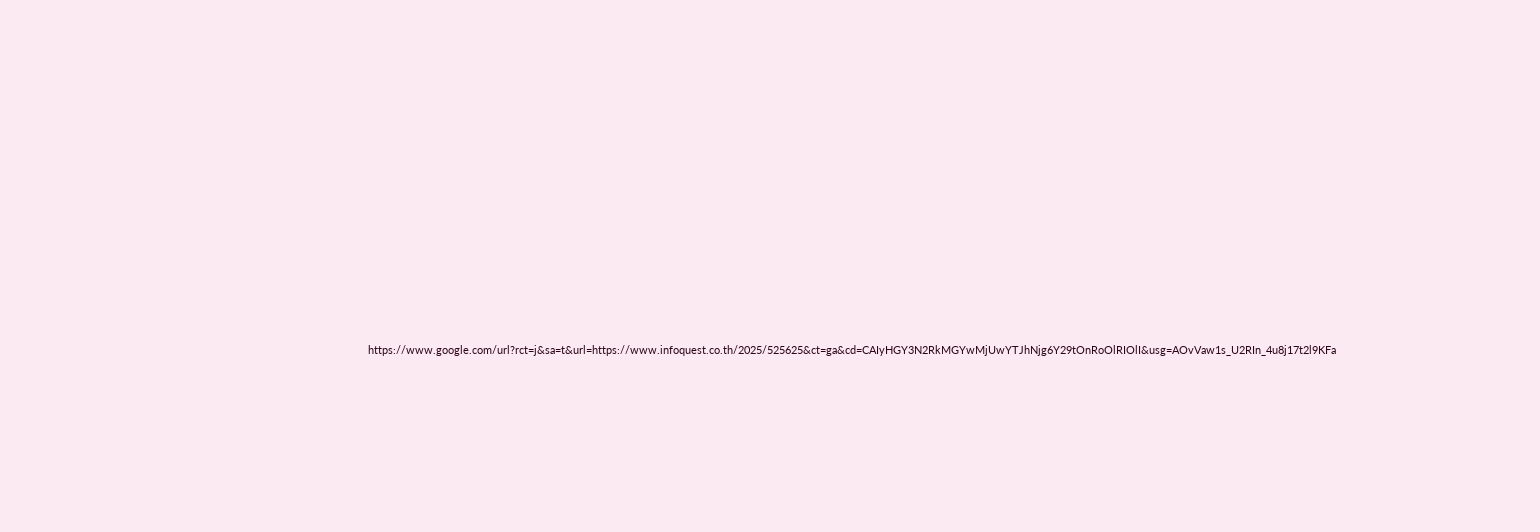https://www.google.com/url?rct=j&sa=t&url=https://www.infoquest.co.th/2025/525625&ct=ga&cd=CAIyHGY3N2RkMGYwMjUwYTJhNjg6Y29tOnRoOlRIOlI&usg=AOvVaw1s_U2RIn_4u8j17t2l9KFa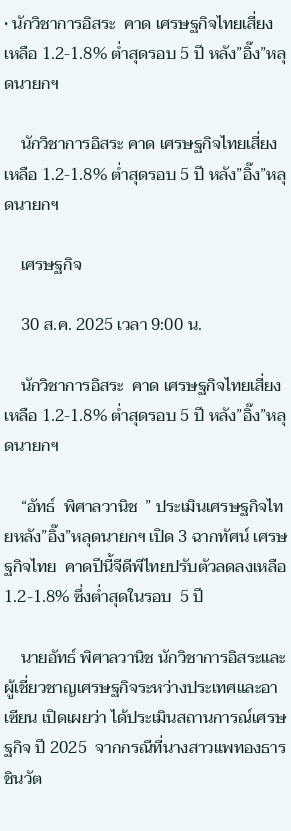• นักวิชาการอิสระ  คาด เศรษฐกิจไทยเสี่ยงเหลือ 1.2-1.8% ต่ำสุดรอบ 5 ปี หลัง”อิ๊ง”หลุดนายกฯ

    นักวิชาการอิสระ คาด เศรษฐกิจไทยเสี่ยงเหลือ 1.2-1.8% ต่ำสุดรอบ 5 ปี หลัง”อิ๊ง”หลุดนายกฯ

    เศรษฐกิจ

    30 ส.ค. 2025 เวลา 9:00 น.

    นักวิชาการอิสระ  คาด เศรษฐกิจไทยเสี่ยงเหลือ 1.2-1.8% ต่ำสุดรอบ 5 ปี หลัง”อิ๊ง”หลุดนายกฯ

    “อัทธ์  พิศาลวานิช  ” ประเมินเศรษฐกิจไทยหลัง”อิ๊ง”หลุดนายกฯ เปิด 3 ฉากทัศน์ เศรษฐกิจไทย  คาดปีนี้จีดีพีไทยปรับตัวลดลงเหลือ 1.2-1.8% ซึ่งต่ำสุดในรอบ  5 ปี

    นายอัทธ์ พิศาลวานิช นักวิชาการอิสระและผู้เชี่ยวชาญเศรษฐกิจระหว่างประเทศและอาเซียน เปิดเผยว่า ได้ประเมินสถานการณ์เศรษฐกิจ ปี 2025  จากกรณีที่นางสาวแพทองธาร ชินวัต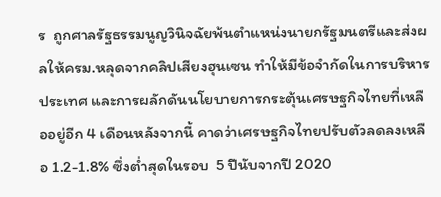ร  ถูกศาลรัฐธรรมนูญวินิจฉัยพ้นตำแหน่งนายกรัฐมนตรีและส่งผลให้ครม.หลุดจากคลิปเสียงฮุนเซน ทำให้มีข้อจำกัดในการบริหารประเทศ และการผลักดันนโยบายการกระตุ้นเศรษฐกิจไทยที่เหลืออยู่อีก 4 เดือนหลังจากนี้ คาดว่าเศรษฐกิจไทยปรับตัวลดลงเหลือ 1.2-1.8% ซึ่งต่ำสุดในรอบ  5 ปีนับจากปี 2020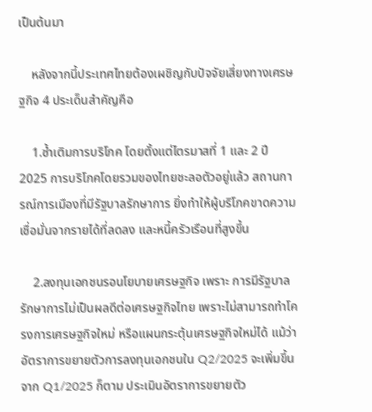เป็นต้นมา

    หลังจากนี้ประเทศไทยต้องเผชิญกับปัจจัยเสี่ยงทางเศรษฐกิจ 4 ประเด็นสำคัญคือ

    1.ซ้ำเติมการบริโภค โดยตั้งแต่ไตรมาสที่ 1 และ 2 ปี 2025 การบริโภคโดยรวมของไทยชะลอตัวอยู่แล้ว สถานการณ์การเมืองที่มีรัฐบาลรักษาการ ยิ่งทำให้ผู้บริโภคขาดความเชื่อมั่นจากรายได้ที่ลดลง และหนี้ครัวเรือนที่สูงขึ้น

    2.ลงทุนเอกชนรอนโยบายเศรษฐกิจ เพราะ การมีรัฐบาลรักษาการไม่เป็นผลดีต่อเศรษฐกิจไทย เพราะไม่สามารถทำโครงการเศรษฐกิจใหม่ หรือแผนกระตุ้นเศรษฐกิจใหม่ได้ แม้ว่าอัตราการขยายตัวการลงทุนเอกชนใน Q2/2025 จะเพิ่มขึ้นจาก Q1/2025 ก็ตาม ประเมินอัตราการขยายตัว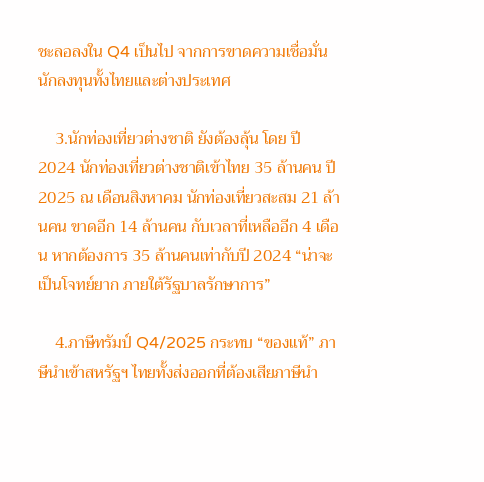ชะลอลงใน Q4 เป็นไป จากการขาดความเชื่อมั่นนักลงทุนทั้งไทยและต่างประเทศ

    3.นักท่องเที่ยวต่างชาติ ยังต้องลุ้น โดย ปี 2024 นักท่องเที่ยวต่างชาติเข้าไทย 35 ล้านคน ปี 2025 ณ เดือนสิงหาคม นักท่องเที่ยวสะสม 21 ล้านคน ขาดอีก 14 ล้านคน กับเวลาที่เหลืออีก 4 เดือน หากต้องการ 35 ล้านคนเท่ากับปี 2024 “น่าจะเป็นโจทย์ยาก ภายใต้รัฐบาลรักษาการ”

    4.ภาษีทรัมป์ Q4/2025 กระทบ “ของแท้” ภาษีนำเข้าสหรัฐฯ ไทยทั้งส่งออกที่ต้องเสียภาษีนำ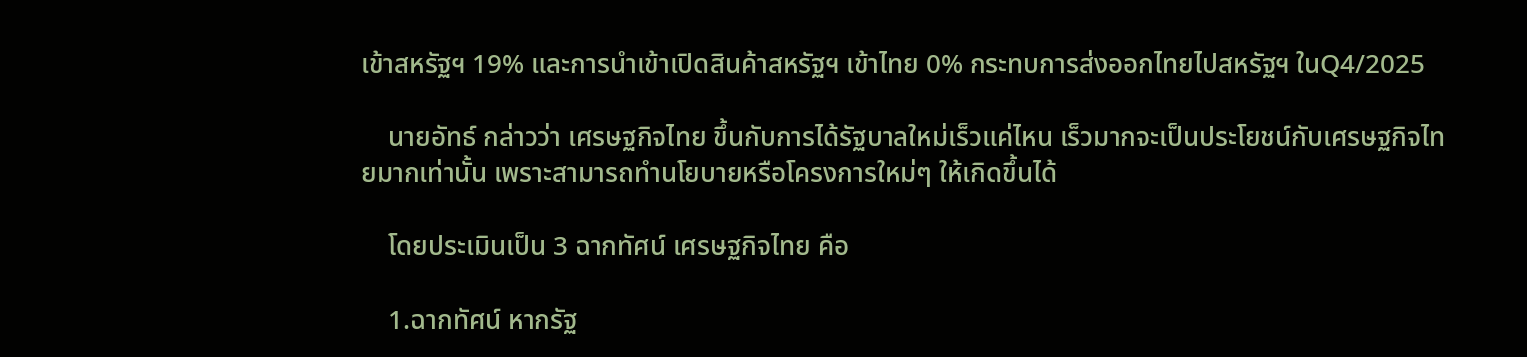เข้าสหรัฐฯ 19% และการนำเข้าเปิดสินค้าสหรัฐฯ เข้าไทย 0% กระทบการส่งออกไทยไปสหรัฐฯ ในQ4/2025

    นายอัทธ์ กล่าวว่า เศรษฐกิจไทย ขึ้นกับการได้รัฐบาลใหม่เร็วแค่ไหน เร็วมากจะเป็นประโยชน์กับเศรษฐกิจไทยมากเท่านั้น เพราะสามารถทำนโยบายหรือโครงการใหม่ๆ ให้เกิดขึ้นได้

    โดยประเมินเป็น 3 ฉากทัศน์ เศรษฐกิจไทย คือ

    1.ฉากทัศน์ หากรัฐ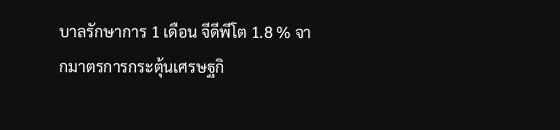บาลรักษาการ 1 เดือน จีดีพีโต 1.8 % จากมาตรการกระตุ้นเศรษฐกิ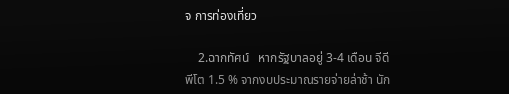จ การท่องเที่ยว

    2.ฉากทัศน์   หากรัฐบาลอยู่ 3-4 เดือน จีดีพีโต 1.5 % จากงบประมาณรายจ่ายล่าช้า นัก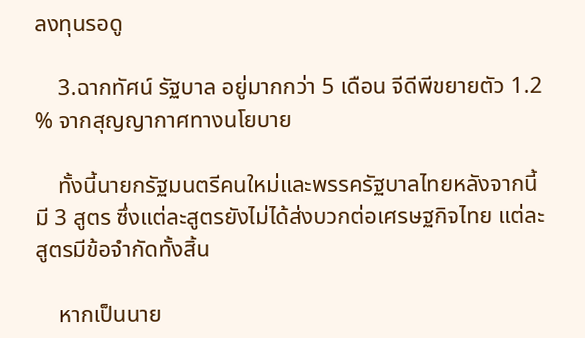ลงทุนรอดู

    3.ฉากทัศน์ รัฐบาล อยู่มากกว่า 5 เดือน จีดีพีขยายตัว 1.2 % จากสุญญากาศทางนโยบาย

    ทั้งนี้นายกรัฐมนตรีคนใหม่และพรรครัฐบาลไทยหลังจากนี้ มี 3 สูตร ซึ่งแต่ละสูตรยังไม่ได้ส่งบวกต่อเศรษฐกิจไทย แต่ละสูตรมีข้อจำกัดทั้งสิ้น

    หากเป็นนาย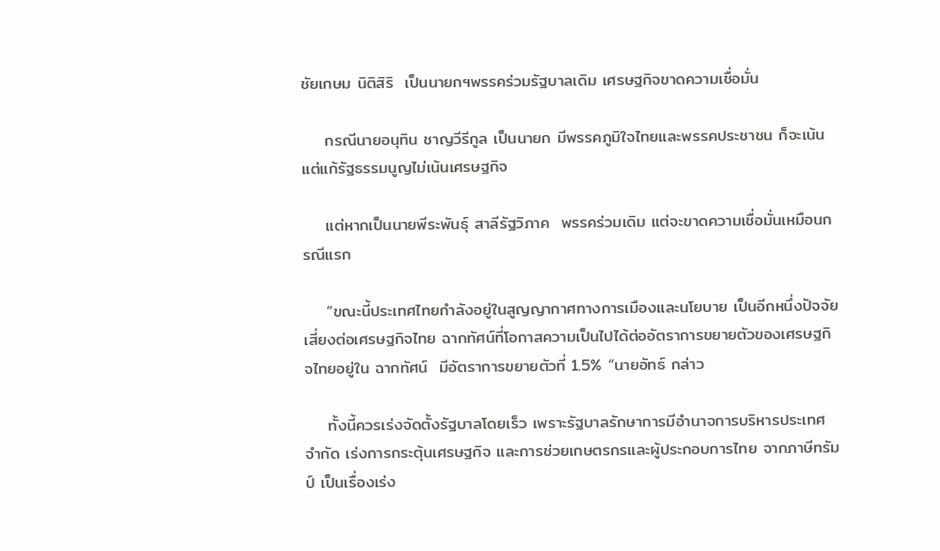ชัยเกษม นิติสิริ  เป็นนายกฯพรรคร่วมรัฐบาลเดิม เศรษฐกิจขาดความเชื่อมั่น

    กรณีนายอนุทิน ชาญวีรีกูล เป็นนายก มีพรรคภูมิใจไทยและพรรคประชาชน ก็จะเน้นแต่แก้รัฐธรรมนูญไม่เน้นเศรษฐกิจ

    แต่หากเป็นนายพีระพันธุ์ สาลีรัฐวิภาค  พรรคร่วมเดิม แต่จะขาดความเชื่อมั่นเหมือนกรณีแรก

    “ขณะนี้ประเทศไทยกำลังอยู่ในสูญญากาศทางการเมืองและนโยบาย เป็นอีกหนึ่งปัจจัยเสี่ยงต่อเศรษฐกิจไทย ฉากทัศน์ที่โอกาสความเป็นไปได้ต่ออัตราการขยายตัวของเศรษฐกิจไทยอยู่ใน ฉากทัศน์  มีอัตราการขยายตัวที่ 1.5% “นายอัทธ์ กล่าว

    ทั้งนี้ควรเร่งจัดตั้งรัฐบาลโดยเร็ว เพราะรัฐบาลรักษาการมีอำนาจการบริหารประเทศจำกัด เร่งการกระตุ้นเศรษฐกิจ และการช่วยเกษตรกรและผู้ประกอบการไทย จากภาษีทรัมป์ เป็นเรื่องเร่ง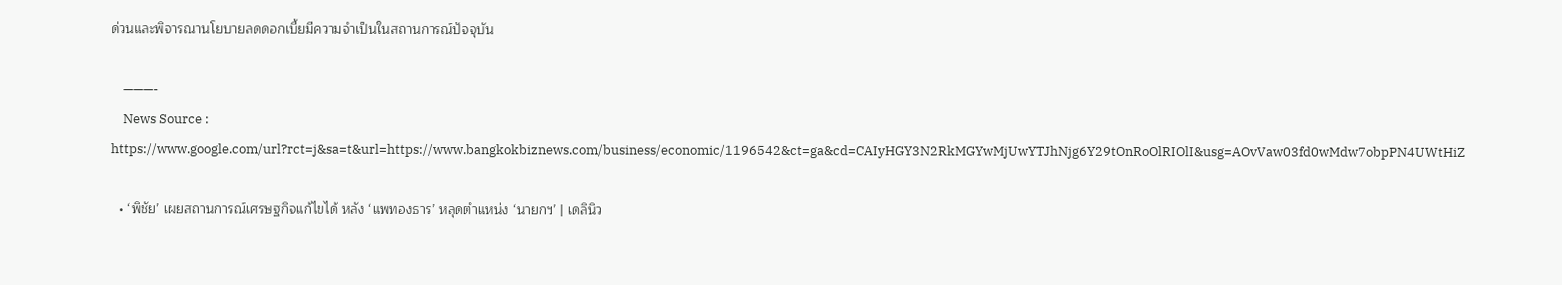ด่วนและพิจารณานโยบายลดดอกเบี้ยมีความจำเป็นในสถานการณ์ปัจจุบัน

    ———-
    News Source : https://www.google.com/url?rct=j&sa=t&url=https://www.bangkokbiznews.com/business/economic/1196542&ct=ga&cd=CAIyHGY3N2RkMGYwMjUwYTJhNjg6Y29tOnRoOlRIOlI&usg=AOvVaw03fd0wMdw7obpPN4UWtHiZ

  • ‘พิชัย’ เผยสถานการณ์เศรษฐกิจแก้ไขได้ หลัง ‘แพทองธาร’ หลุดตำแหน่ง ‘นายกฯ’ | เดลินิว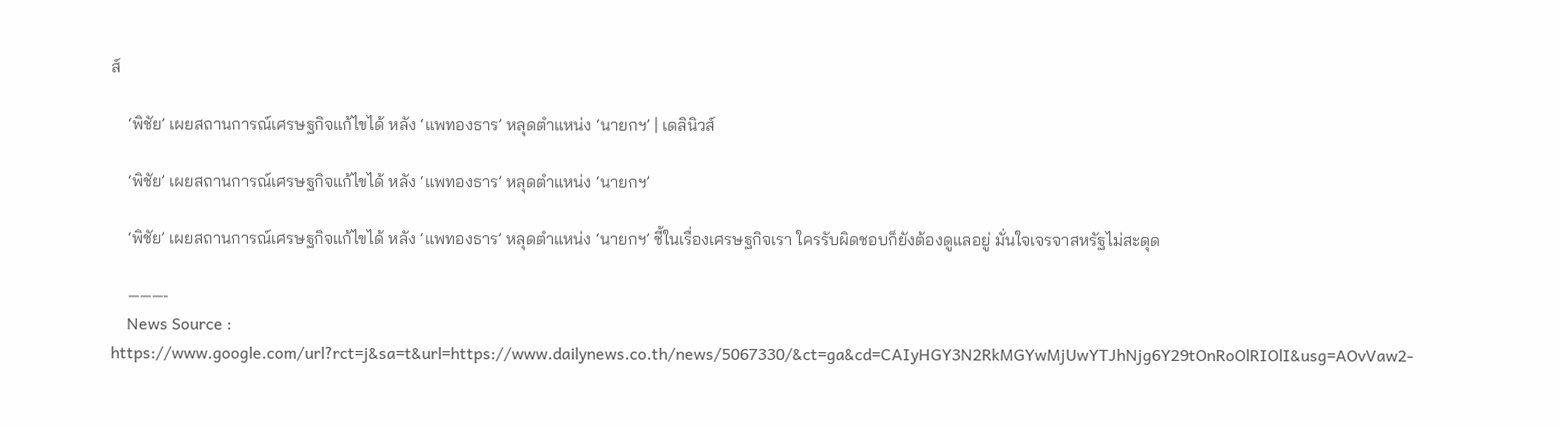ส์

    ‘พิชัย’ เผยสถานการณ์เศรษฐกิจแก้ไขได้ หลัง ‘แพทองธาร’ หลุดตำแหน่ง ‘นายกฯ’ | เดลินิวส์

    ‘พิชัย’ เผยสถานการณ์เศรษฐกิจแก้ไขได้ หลัง ‘แพทองธาร’ หลุดตำแหน่ง ‘นายกฯ’

    ‘พิชัย’ เผยสถานการณ์เศรษฐกิจแก้ไขได้ หลัง ‘แพทองธาร’ หลุดตำแหน่ง ‘นายกฯ’ ชี้ในเรื่องเศรษฐกิจเรา ใครรับผิดชอบก็ยังต้องดูแลอยู่ มั่นใจเจรจาสหรัฐไม่สะดุด

    ———-
    News Source : https://www.google.com/url?rct=j&sa=t&url=https://www.dailynews.co.th/news/5067330/&ct=ga&cd=CAIyHGY3N2RkMGYwMjUwYTJhNjg6Y29tOnRoOlRIOlI&usg=AOvVaw2-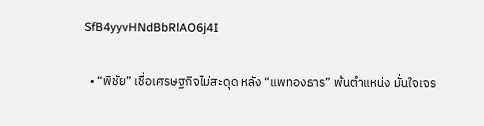SfB4yyvHNdBbRlAO6j4I

  • “พิชัย” เชื่อเศรษฐกิจไม่สะดุด หลัง “แพทองธาร” พ้นตำแหน่ง มั่นใจเจร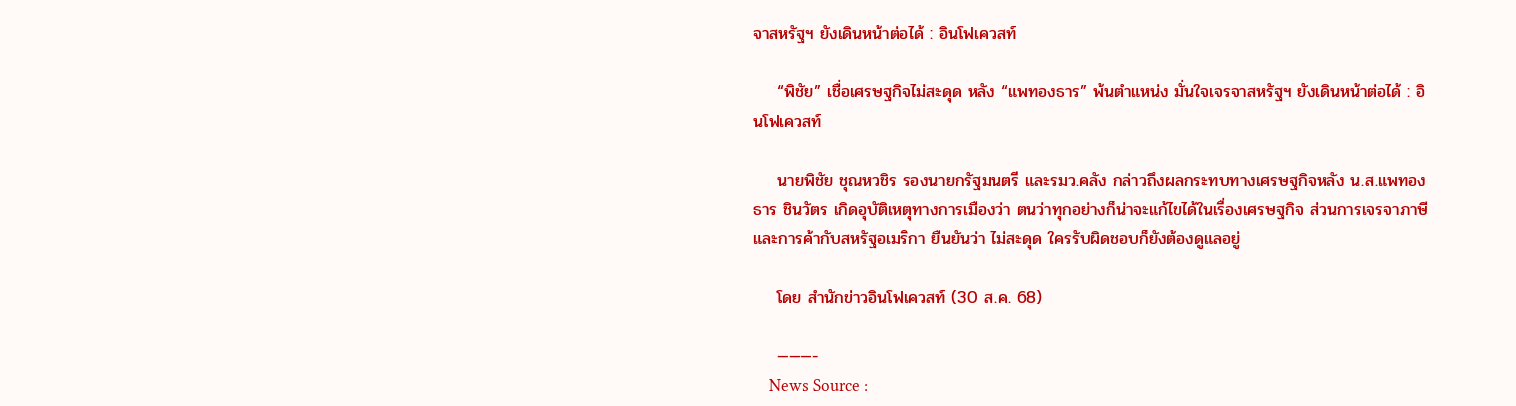จาสหรัฐฯ ยังเดินหน้าต่อได้ : อินโฟเควสท์

    “พิชัย” เชื่อเศรษฐกิจไม่สะดุด หลัง “แพทองธาร” พ้นตำแหน่ง มั่นใจเจรจาสหรัฐฯ ยังเดินหน้าต่อได้ : อินโฟเควสท์

    นายพิชัย ชุณหวชิร รองนายกรัฐมนตรี และรมว.คลัง กล่าวถึงผลกระทบทางเศรษฐกิจหลัง น.ส.แพทองธาร ชินวัตร เกิดอุบัติเหตุทางการเมืองว่า ตนว่าทุกอย่างก็น่าจะแก้ไขได้ในเรื่องเศรษฐกิจ ส่วนการเจรจาภาษีและการค้ากับสหรัฐอเมริกา ยืนยันว่า ไม่สะดุด ใครรับผิดชอบก็ยังต้องดูแลอยู่

    โดย สำนักข่าวอินโฟเควสท์ (30 ส.ค. 68)

    ———-
    News Source :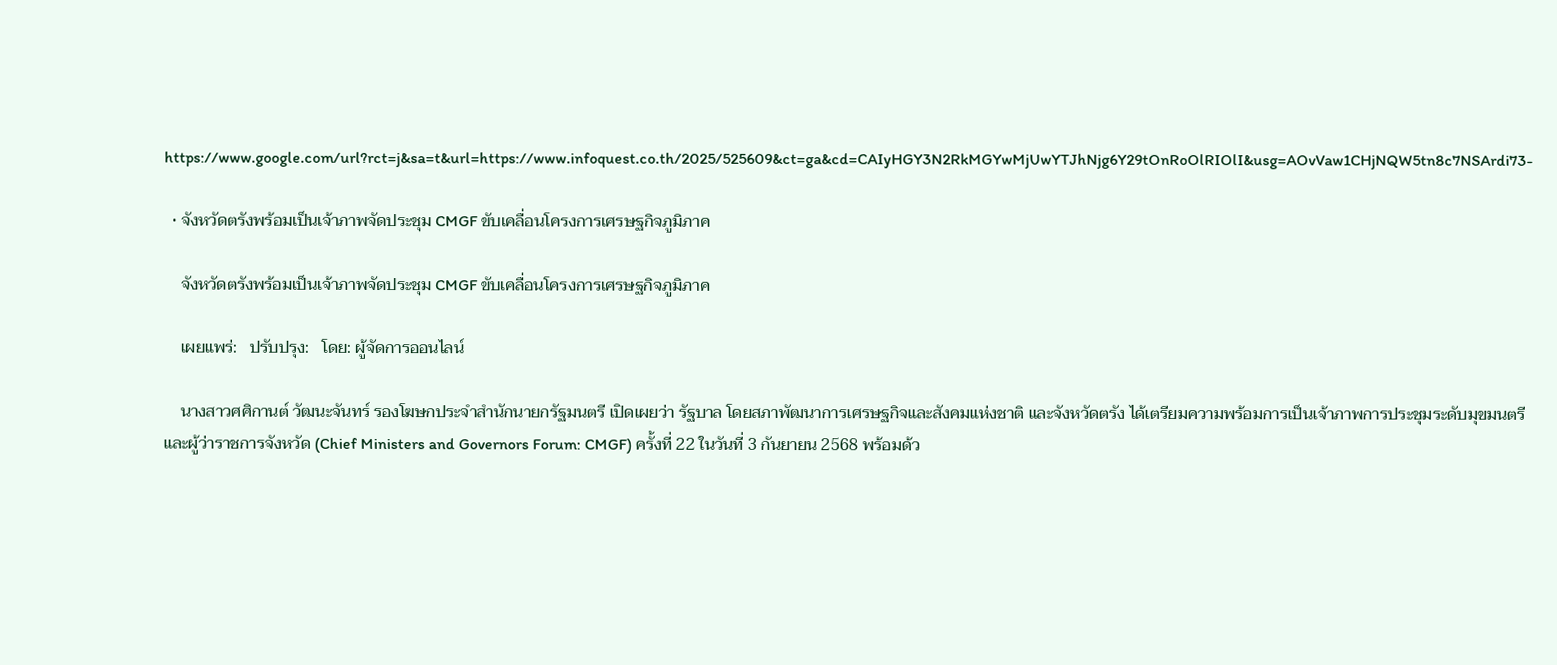https://www.google.com/url?rct=j&sa=t&url=https://www.infoquest.co.th/2025/525609&ct=ga&cd=CAIyHGY3N2RkMGYwMjUwYTJhNjg6Y29tOnRoOlRIOlI&usg=AOvVaw1CHjNQW5tn8c7NSArdi73-

  • จังหวัดตรังพร้อมเป็นเจ้าภาพจัดประชุม CMGF ขับเคลื่อนโครงการเศรษฐกิจภูมิภาค

    จังหวัดตรังพร้อมเป็นเจ้าภาพจัดประชุม CMGF ขับเคลื่อนโครงการเศรษฐกิจภูมิภาค

    เผยแพร่:   ปรับปรุง:   โดย: ผู้จัดการออนไลน์

    นางสาวศศิกานต์ วัฒนะจันทร์ รองโฆษกประจำสำนักนายกรัฐมนตรี เปิดเผยว่า รัฐบาล โดยสภาพัฒนาการเศรษฐกิจและสังคมแห่งชาติ และจังหวัดตรัง ได้เตรียมความพร้อมการเป็นเจ้าภาพการประชุมระดับมุขมนตรีและผู้ว่าราชการจังหวัด (Chief Ministers and Governors Forum: CMGF) ครั้งที่ 22 ในวันที่ 3 กันยายน 2568 พร้อมด้ว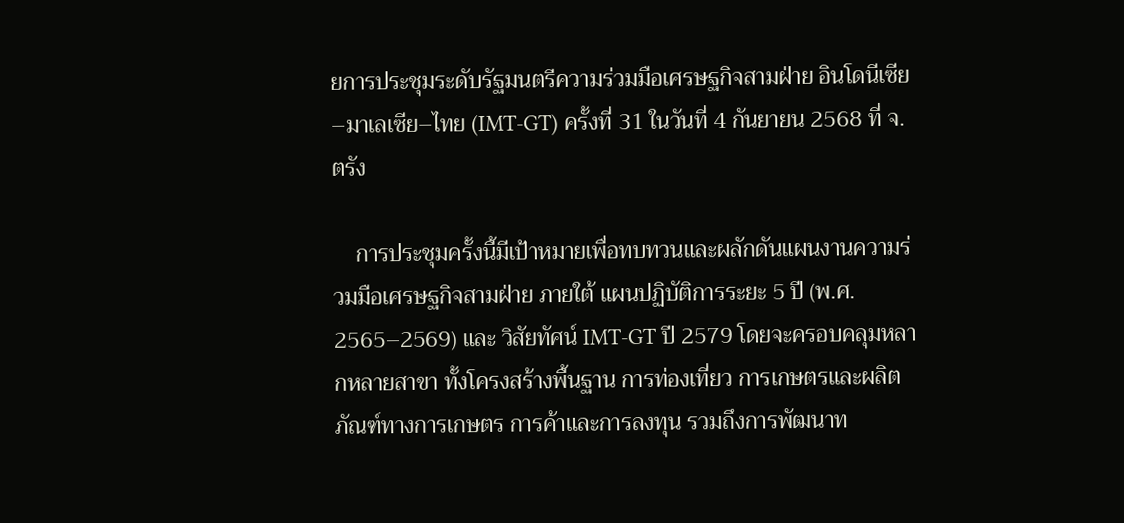ยการประชุมระดับรัฐมนตรีความร่วมมือเศรษฐกิจสามฝ่าย อินโดนีเซีย–มาเลเซีย–ไทย (IMT-GT) ครั้งที่ 31 ในวันที่ 4 กันยายน 2568 ที่ จ.ตรัง

    การประชุมครั้งนี้มีเป้าหมายเพื่อทบทวนและผลักดันแผนงานความร่วมมือเศรษฐกิจสามฝ่าย ภายใต้ แผนปฏิบัติการระยะ 5 ปี (พ.ศ. 2565–2569) และ วิสัยทัศน์ IMT-GT ปี 2579 โดยจะครอบคลุมหลากหลายสาขา ทั้งโครงสร้างพื้นฐาน การท่องเที่ยว การเกษตรและผลิตภัณฑ์ทางการเกษตร การค้าและการลงทุน รวมถึงการพัฒนาท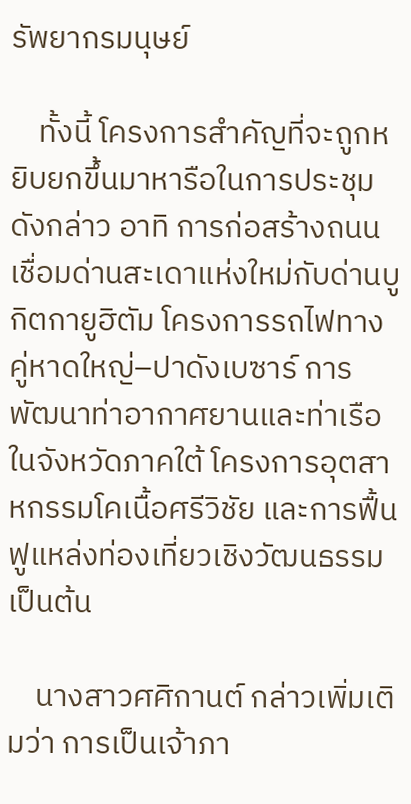รัพยากรมนุษย์

    ทั้งนี้ โครงการสำคัญที่จะถูกหยิบยกขึ้นมาหารือในการประชุมดังกล่าว อาทิ การก่อสร้างถนนเชื่อมด่านสะเดาแห่งใหม่กับด่านบูกิตกายูฮิตัม โครงการรถไฟทางคู่หาดใหญ่–ปาดังเบซาร์ การพัฒนาท่าอากาศยานและท่าเรือในจังหวัดภาคใต้ โครงการอุตสาหกรรมโคเนื้อศรีวิชัย และการฟื้นฟูแหล่งท่องเที่ยวเชิงวัฒนธรรม เป็นต้น

    นางสาวศศิกานต์ กล่าวเพิ่มเติมว่า การเป็นเจ้าภา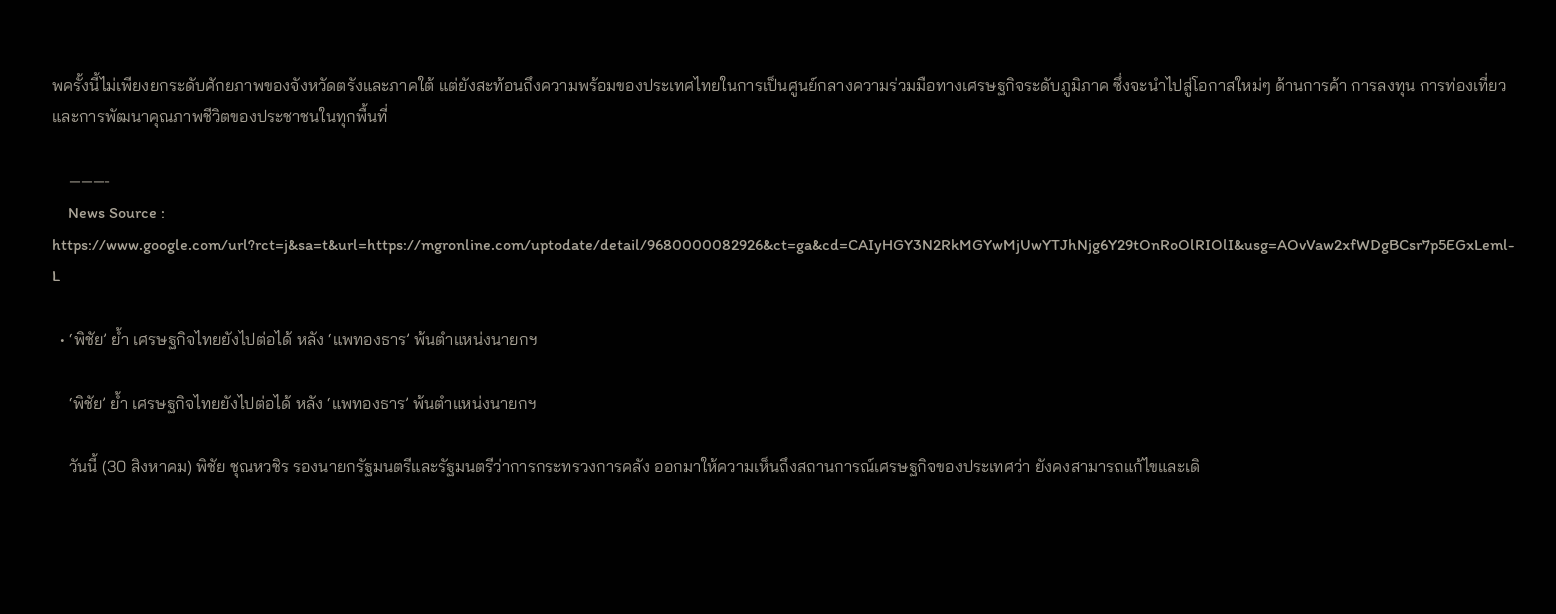พครั้งนี้ไม่เพียงยกระดับศักยภาพของจังหวัดตรังและภาคใต้ แต่ยังสะท้อนถึงความพร้อมของประเทศไทยในการเป็นศูนย์กลางความร่วมมือทางเศรษฐกิจระดับภูมิภาค ซึ่งจะนำไปสู่โอกาสใหม่ๆ ด้านการค้า การลงทุน การท่องเที่ยว และการพัฒนาคุณภาพชีวิตของประชาชนในทุกพื้นที่

    ———-
    News Source : https://www.google.com/url?rct=j&sa=t&url=https://mgronline.com/uptodate/detail/9680000082926&ct=ga&cd=CAIyHGY3N2RkMGYwMjUwYTJhNjg6Y29tOnRoOlRIOlI&usg=AOvVaw2xfWDgBCsr7p5EGxLeml-L

  • ‘พิชัย’ ย้ำ เศรษฐกิจไทยยังไปต่อได้ หลัง ‘แพทองธาร’ พ้นตำแหน่งนายกฯ

    ‘พิชัย’ ย้ำ เศรษฐกิจไทยยังไปต่อได้ หลัง ‘แพทองธาร’ พ้นตำแหน่งนายกฯ

    วันนี้ (30 สิงหาคม) พิชัย ชุณหวชิร รองนายกรัฐมนตรีและรัฐมนตรีว่าการกระทรวงการคลัง ออกมาให้ความเห็นถึงสถานการณ์เศรษฐกิจของประเทศว่า ยังคงสามารถแก้ไขและเดิ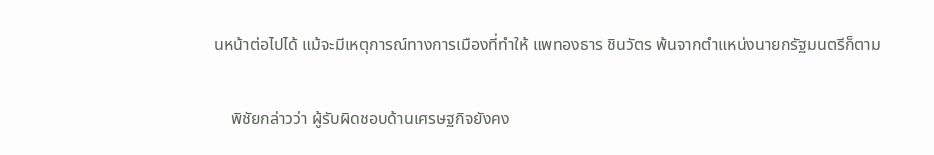นหน้าต่อไปได้ แม้จะมีเหตุการณ์ทางการเมืองที่ทำให้ แพทองธาร ชินวัตร พ้นจากตำแหน่งนายกรัฐมนตรีก็ตาม

    พิชัยกล่าวว่า ผู้รับผิดชอบด้านเศรษฐกิจยังคง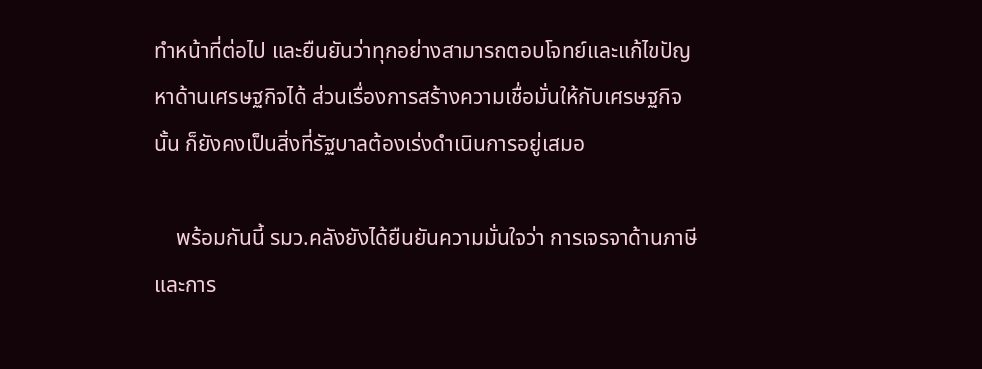ทำหน้าที่ต่อไป และยืนยันว่าทุกอย่างสามารถตอบโจทย์และแก้ไขปัญหาด้านเศรษฐกิจได้ ส่วนเรื่องการสร้างความเชื่อมั่นให้กับเศรษฐกิจนั้น ก็ยังคงเป็นสิ่งที่รัฐบาลต้องเร่งดำเนินการอยู่เสมอ

    พร้อมกันนี้ รมว.คลังยังได้ยืนยันความมั่นใจว่า การเจรจาด้านภาษีและการ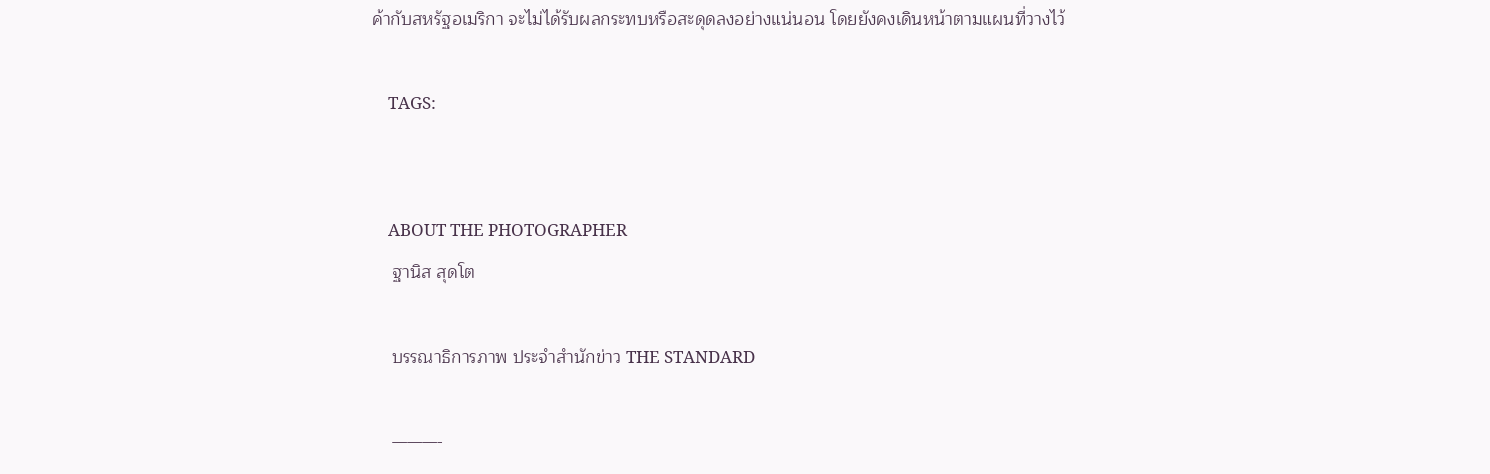ค้ากับสหรัฐอเมริกา จะไม่ได้รับผลกระทบหรือสะดุดลงอย่างแน่นอน โดยยังคงเดินหน้าตามแผนที่วางไว้

    TAGS:


    ABOUT THE PHOTOGRAPHER
    ฐานิส สุดโต

    บรรณาธิการภาพ ประจำสำนักข่าว THE STANDARD

    ———-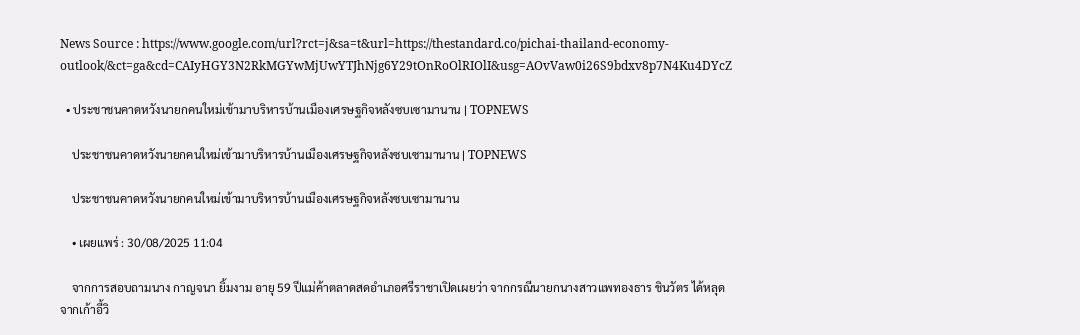News Source : https://www.google.com/url?rct=j&sa=t&url=https://thestandard.co/pichai-thailand-economy-outlook/&ct=ga&cd=CAIyHGY3N2RkMGYwMjUwYTJhNjg6Y29tOnRoOlRIOlI&usg=AOvVaw0i26S9bdxv8p7N4Ku4DYcZ

  • ประชาชนคาดหวังนายกคนใหม่เข้ามาบริหารบ้านเมืองเศรษฐกิจหลังซบเซามานาน | TOPNEWS

    ประชาชนคาดหวังนายกคนใหม่เข้ามาบริหารบ้านเมืองเศรษฐกิจหลังซบเซามานาน | TOPNEWS

    ประชาชนคาดหวังนายกคนใหม่เข้ามาบริหารบ้านเมืองเศรษฐกิจหลังซบเซามานาน

    • เผยแพร่ : 30/08/2025 11:04

    จากการสอบถามนาง กาญจนา ยิ้มงาม อายุ 59 ปีแม่ค้าตลาดสดอำเภอศรีราชาเปิดเผยว่า จากกรณีนายกนางสาวแพทองธาร ชินวัตร ได้หลุดจากเก้าอี้วิ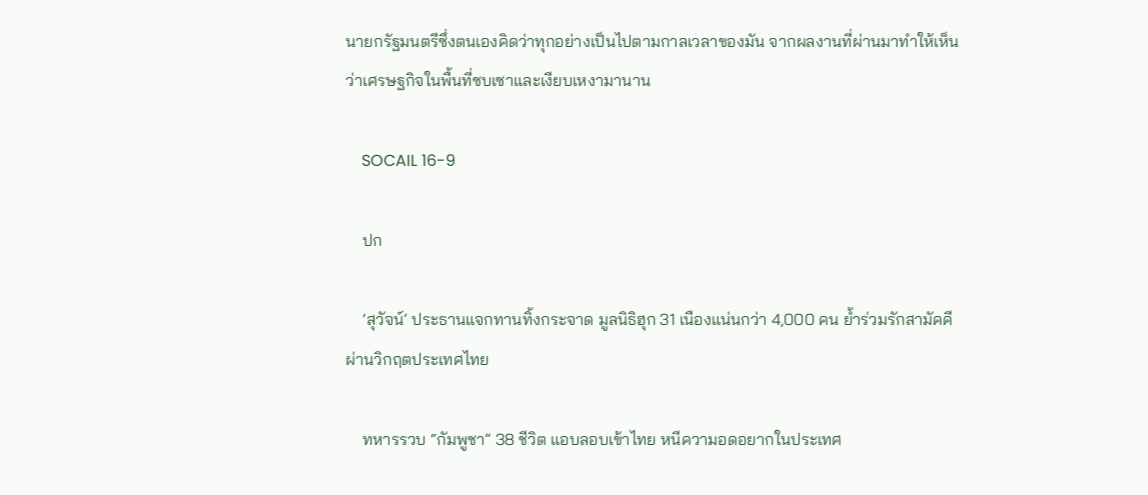นายกรัฐมนตรีซึ่งตนเองคิดว่าทุกอย่างเป็นไปตามกาลเวลาของมัน จากผลงานที่ผ่านมาทำให้เห็นว่าเศรษฐกิจในพื้นที่ซบเซาและเงียบเหงามานาน

    SOCAIL 16-9

    ปก

    ‘สุวัจน์’ ประธานแจกทานทิ้งกระจาด มูลนิธิฮุก 31 เนืองแน่นกว่า 4,000 คน ย้ำร่วมรักสามัคคีผ่านวิกฤตประเทศไทย

    ทหารรวบ “กัมพูชา” 38 ชีวิต แอบลอบเข้าไทย หนีความอดอยากในประเทศ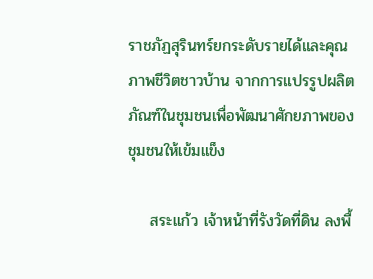ราชภัฏสุรินทร์ยกระดับรายได้และคุณภาพชีวิตชาวบ้าน จากการแปรรูปผลิตภัณฑ์ในชุมชนเพื่อพัฒนาศักยภาพของชุมชนให้เข้มแข็ง

    สระแก้ว เจ้าหน้าที่รังวัดที่ดิน ลงพื้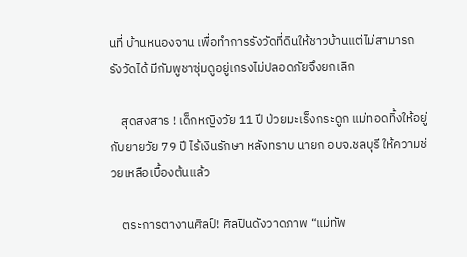นที่ บ้านหนองจาน เพื่อทำการรังวัดที่ดินให้ชาวบ้านแต่ไม่สามารถรังวัดได้ มีกัมพูชาซุ่มดูอยู่เกรงไม่ปลอดภัยจึงยกเลิก

    สุดสงสาร ! เด็กหญิงวัย 11 ปี ป่วยมะเร็งกระดูก แม่ทอดทิ้งให้อยู่กับยายวัย 79 ปี ไร้เงินรักษา หลังทราบ นายก อบจ.ชลบุรี ให้ความช่วยเหลือเบื้องต้นแล้ว

    ตระการตางานศิลป์! ศิลปินดังวาดภาพ “แม่ทัพ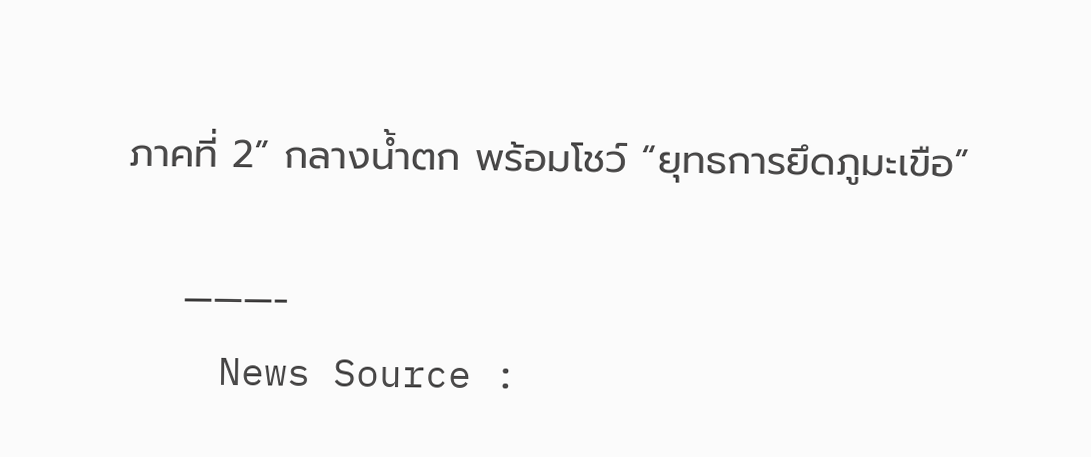ภาคที่ 2” กลางน้ำตก พร้อมโชว์ “ยุทธการยึดภูมะเขือ”

    ———-
    News Source :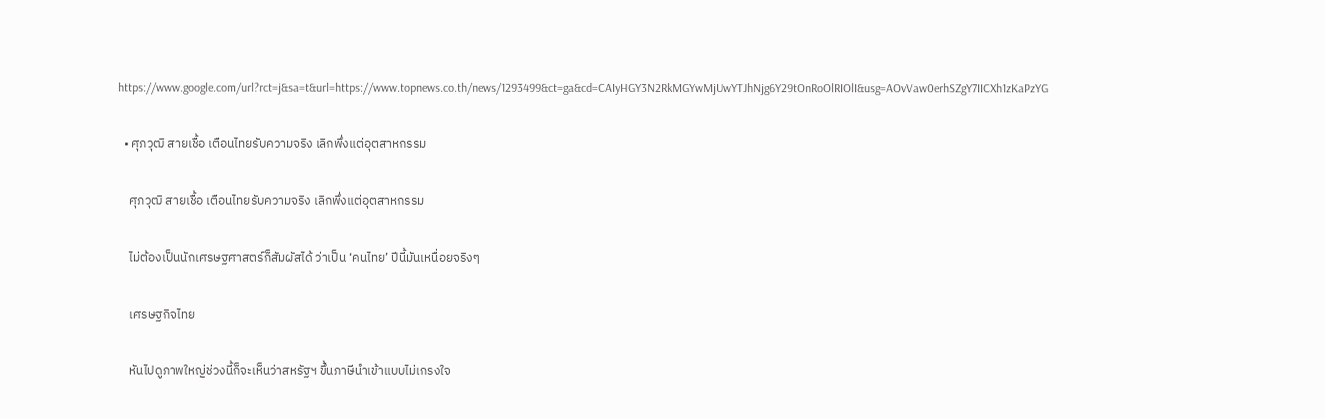https://www.google.com/url?rct=j&sa=t&url=https://www.topnews.co.th/news/1293499&ct=ga&cd=CAIyHGY3N2RkMGYwMjUwYTJhNjg6Y29tOnRoOlRIOlI&usg=AOvVaw0erhSZgY7IICXh1zKaPzYG

  • ศุภวุฒิ สายเชื้อ เตือนไทยรับความจริง เลิกพึ่งแต่อุตสาหกรรม

    ศุภวุฒิ สายเชื้อ เตือนไทยรับความจริง เลิกพึ่งแต่อุตสาหกรรม

    ไม่ต้องเป็นนักเศรษฐศาสตร์ก็สัมผัสได้ ว่าเป็น ‘คนไทย’ ปีนี้มันเหนื่อยจริงๆ

    เศรษฐกิจไทย

    หันไปดูภาพใหญ่ช่วงนี้ก็จะเห็นว่าสหรัฐฯ ขึ้นภาษีนำเข้าแบบไม่เกรงใจ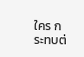ใคร กระทบต่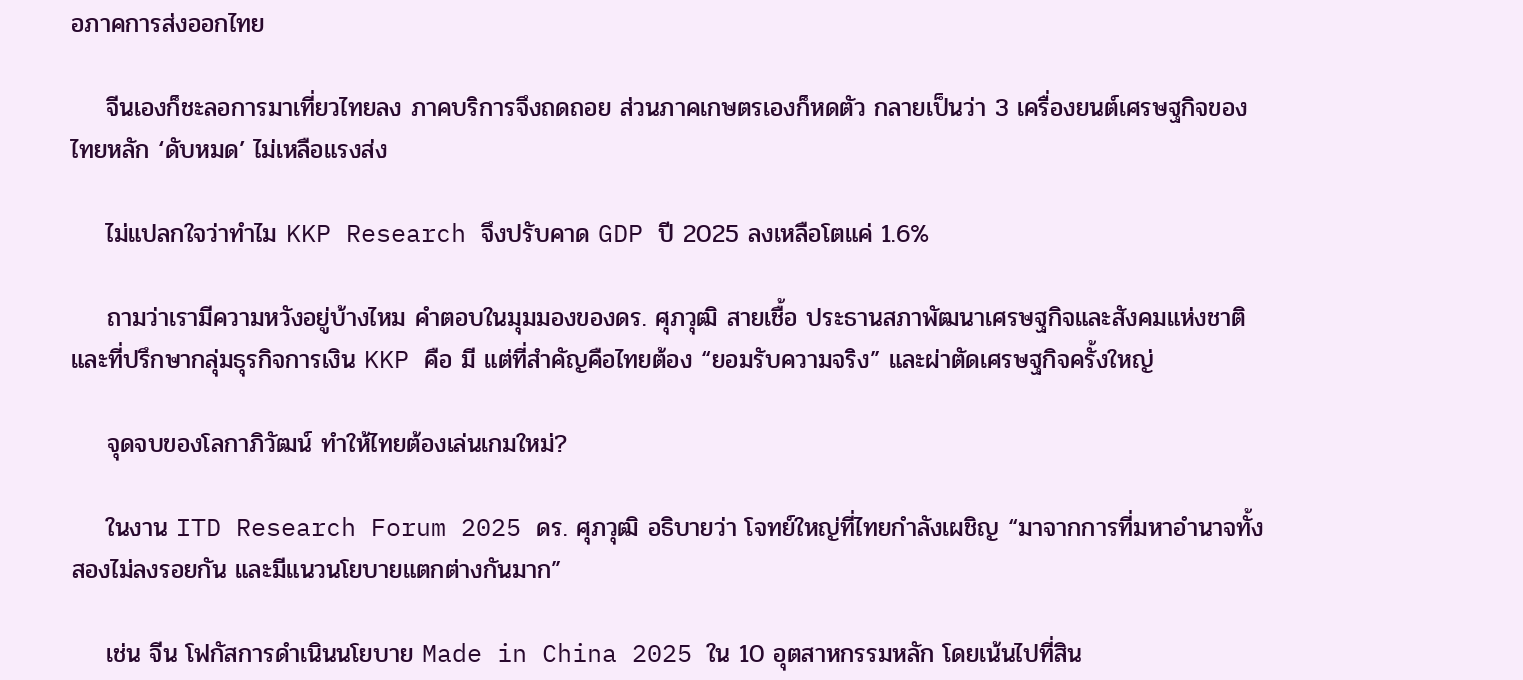อภาคการส่งออกไทย

    จีนเองก็ชะลอการมาเที่ยวไทยลง ภาคบริการจึงถดถอย ส่วนภาคเกษตรเองก็หดตัว กลายเป็นว่า 3 เครื่องยนต์เศรษฐกิจของไทยหลัก ‘ดับหมด’ ไม่เหลือแรงส่ง

    ไม่แปลกใจว่าทำไม KKP Research จึงปรับคาด GDP ปี 2025 ลงเหลือโตแค่ 1.6%

    ถามว่าเรามีความหวังอยู่บ้างไหม คำตอบในมุมมองของดร. ศุภวุฒิ สายเชื้อ ประธานสภาพัฒนาเศรษฐกิจและสังคมแห่งชาติ และที่ปรึกษากลุ่มธุรกิจการเงิน KKP คือ มี แต่ที่สำคัญคือไทยต้อง “ยอมรับความจริง” และผ่าตัดเศรษฐกิจครั้งใหญ่

    จุดจบของโลกาภิวัฒน์ ทำให้ไทยต้องเล่นเกมใหม่?

    ในงาน ITD Research Forum 2025 ดร. ศุภวุฒิ อธิบายว่า โจทย์ใหญ่ที่ไทยกำลังเผชิญ “มาจากการที่มหาอำนาจทั้งสองไม่ลงรอยกัน และมีแนวนโยบายแตกต่างกันมาก”

    เช่น จีน โฟกัสการดำเนินนโยบาย Made in China 2025 ใน 10 อุตสาหกรรมหลัก โดยเน้นไปที่สิน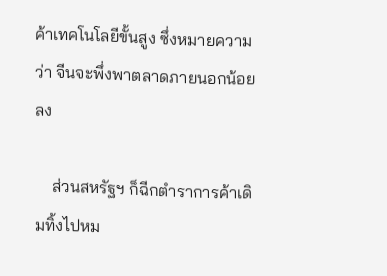ค้าเทคโนโลยีขั้นสูง ซึ่งหมายความว่า จีนจะพึ่งพาตลาดภายนอกน้อยลง

    ส่วนสหรัฐฯ ก็ฉีกตำราการค้าเดิมทิ้งไปหม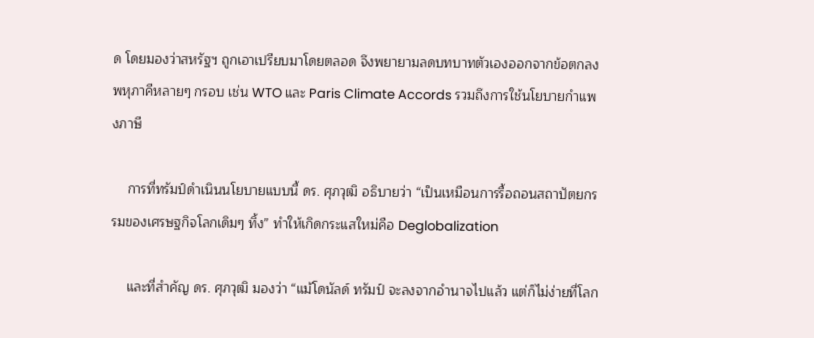ด โดยมองว่าสหรัฐฯ ถูกเอาเปรียบมาโดยตลอด จึงพยายามลดบทบาทตัวเองออกจากข้อตกลงพหุภาคีหลายๆ กรอบ เช่น WTO และ Paris Climate Accords รวมถึงการใช้นโยบายกำแพงภาษี

    การที่ทรัมป์ดำเนินนโยบายแบบนี้ ดร. ศุภวุฒิ อธิบายว่า “เป็นเหมือนการรื้อถอนสถาปัตยกรรมของเศรษฐกิจโลกเดิมๆ ทิ้ง” ทำให้เกิดกระแสใหม่คือ Deglobalization

    และที่สำคัญ ดร. ศุภวุฒิ มองว่า “แม้โดนัลด์ ทรัมป์ จะลงจากอำนาจไปแล้ว แต่ก็ไม่ง่ายที่โลก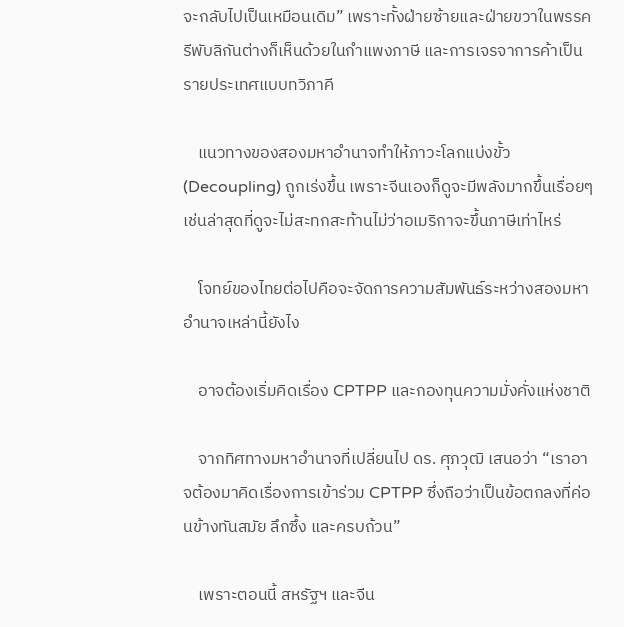จะกลับไปเป็นเหมือนเดิม” เพราะทั้งฝ่ายซ้ายและฝ่ายขวาในพรรครีพับลิกันต่างก็เห็นด้วยในกำแพงภาษี และการเจรจาการค้าเป็นรายประเทศแบบทวิภาคี

    แนวทางของสองมหาอำนาจทำให้ภาวะโลกแบ่งขั้ว (Decoupling) ถูกเร่งขึ้น เพราะจีนเองก็ดูจะมีพลังมากขึ้นเรื่อยๆ เช่นล่าสุดที่ดูจะไม่สะทกสะท้านไม่ว่าอเมริกาจะขึ้นภาษีเท่าไหร่

    โจทย์ของไทยต่อไปคือจะจัดการความสัมพันธ์ระหว่างสองมหาอำนาจเหล่านี้ยังไง

    อาจต้องเริ่มคิดเรื่อง CPTPP และกองทุนความมั่งคั่งแห่งชาติ

    จากทิศทางมหาอำนาจที่เปลี่ยนไป ดร. ศุภวุฒิ เสนอว่า “เราอาจต้องมาคิดเรื่องการเข้าร่วม CPTPP ซึ่งถือว่าเป็นข้อตกลงที่ค่อนข้างทันสมัย ลึกซึ้ง และครบถ้วน”

    เพราะตอนนี้ สหรัฐฯ และจีน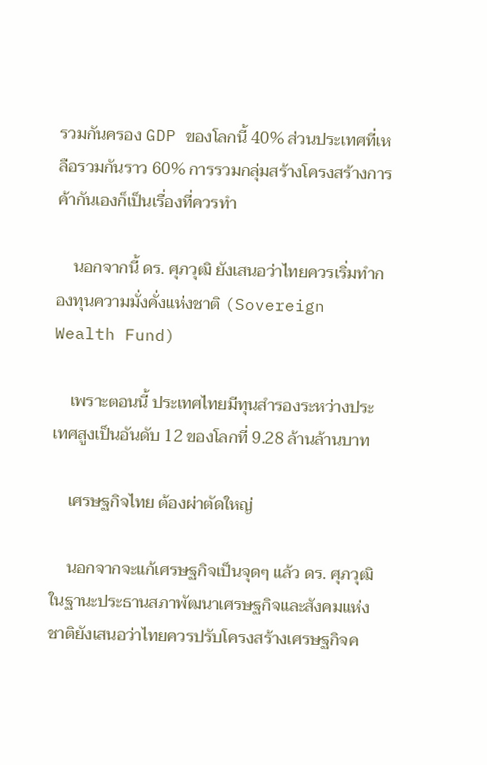รวมกันครอง GDP ของโลกนี้ 40% ส่วนประเทศที่เหลือรวมกันราว 60% การรวมกลุ่มสร้างโครงสร้างการค้ากันเองก็เป็นเรื่องที่ควรทำ

    นอกจากนี้ ดร. ศุภวุฒิ ยังเสนอว่าไทยควรเริ่มทำกองทุนความมั่งคั่งแห่งชาติ (Sovereign Wealth Fund)

    เพราะตอนนี้ ประเทศไทยมีทุนสำรองระหว่างประเทศสูงเป็นอันดับ 12 ของโลกที่ 9.28 ล้านล้านบาท

    เศรษฐกิจไทย ต้องผ่าตัดใหญ่

    นอกจากจะแก้เศรษฐกิจเป็นจุดๆ แล้ว ดร. ศุภวุฒิ ในฐานะประธานสภาพัฒนาเศรษฐกิจและสังคมแห่งชาติยังเสนอว่าไทยควรปรับโครงสร้างเศรษฐกิจค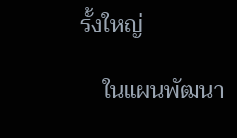รั้งใหญ่

    ในแผนพัฒนา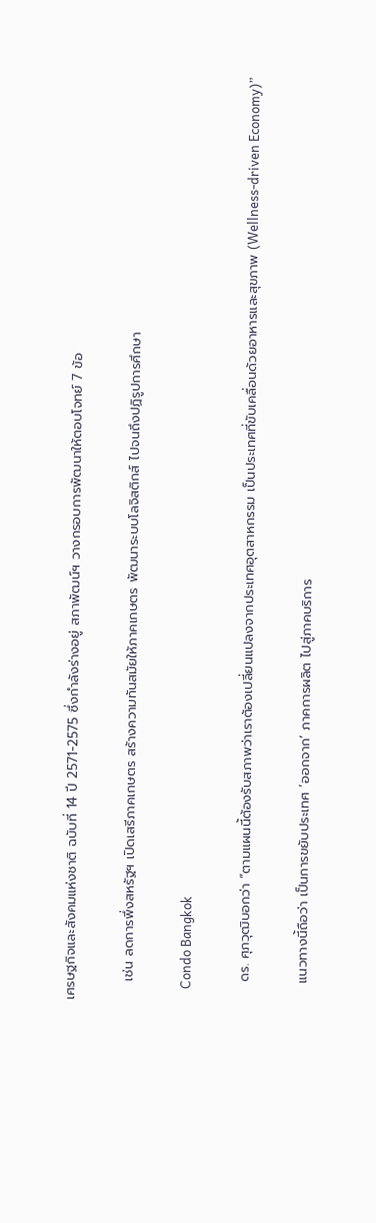เศรษฐกิจและสังคมแห่งชาติ ฉบับที่ 14 ปี 2571-2575 ซึ่งกำลังร่างอยู่ สภาพัฒน์ฯ วางกรอบการพัฒนาให้ตอบโจทย์ 7 ข้อ

    เช่น ลดการพึ่งสหรัฐฯ เปิดเสรีภาคเกษตร สร้างความทันสมัยให้ภาคเกษตร พัฒนาระบบโลจิสติกส์ ไปจนถึงปฏิรูปการศึกษา

    Condo Bangkok

    ดร. ศุภวุฒิบอกว่า “ตามแผนนี้ต้องรับสภาพว่าเราต้องเปลี่ยนแปลงจากประเทศอุตสาหกรรม เป็นประเทศที่ขับเคลื่อนด้วยอาหารและสุขภาพ (Wellness-driven Economy)”

    แนวทางนี้ถือว่า เป็นการขยับประเทศ ‘ออกจาก’ ภาคการผลิต ไปสู่ภาคบริการ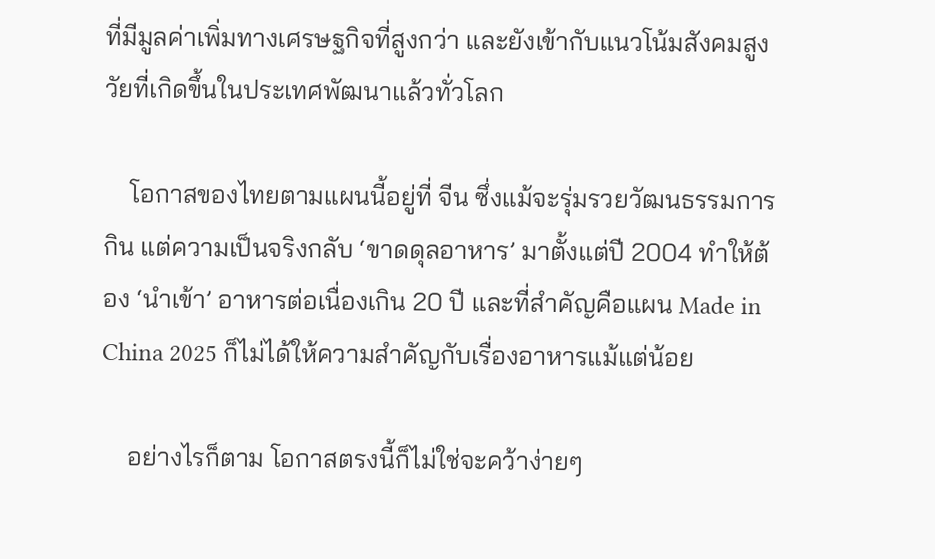ที่มีมูลค่าเพิ่มทางเศรษฐกิจที่สูงกว่า และยังเข้ากับแนวโน้มสังคมสูงวัยที่เกิดขึ้นในประเทศพัฒนาแล้วทั่วโลก

    โอกาสของไทยตามแผนนี้อยู่ที่ จีน ซึ่งแม้จะรุ่มรวยวัฒนธรรมการกิน แต่ความเป็นจริงกลับ ‘ขาดดุลอาหาร’ มาตั้งแต่ปี 2004 ทำให้ต้อง ‘นำเข้า’ อาหารต่อเนื่องเกิน 20 ปี และที่สำคัญคือแผน Made in China 2025 ก็ไม่ได้ให้ความสำคัญกับเรื่องอาหารแม้แต่น้อย

    อย่างไรก็ตาม โอกาสตรงนี้ก็ไม่ใช่จะคว้าง่ายๆ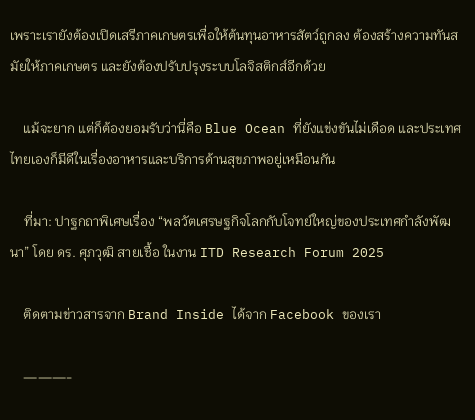เพราะเรายังต้องเปิดเสรีภาคเกษตรเพื่อให้ต้นทุนอาหารสัตว์ถูกลง ต้องสร้างความทันสมัยให้ภาคเกษตร และยังต้องปรับปรุงระบบโลจิสติกส์อีกด้วย

    แม้จะยาก แต่ก็ต้องยอมรับว่านี่คือ Blue Ocean ที่ยังแข่งขันไม่เดือด และประเทศไทยเองก็มีดีในเรื่องอาหารและบริการด้านสุขภาพอยู่เหมือนกัน

    ที่มา: ปาฐกถาพิเศษเรื่อง “พลวัตเศรษฐกิจโลกกับโจทย์ใหญ่ของประเทศกำลังพัฒนา” โดย ดร. ศุภวุฒิ สายเชื้อ ในงาน ITD Research Forum 2025

    ติดตามข่าวสารจาก Brand Inside ได้จาก Facebook ของเรา

    ———-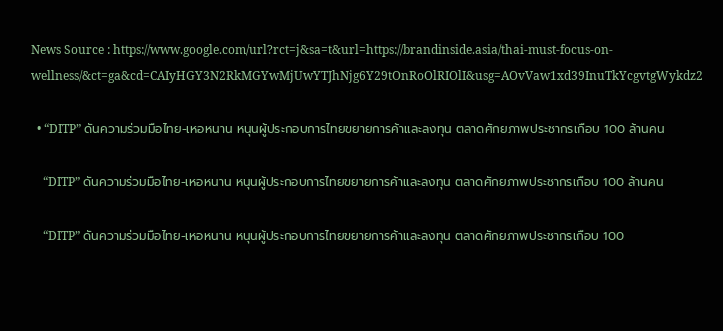News Source : https://www.google.com/url?rct=j&sa=t&url=https://brandinside.asia/thai-must-focus-on-wellness/&ct=ga&cd=CAIyHGY3N2RkMGYwMjUwYTJhNjg6Y29tOnRoOlRIOlI&usg=AOvVaw1xd39InuTkYcgvtgWykdz2

  • “DITP” ดันความร่วมมือไทย-เหอหนาน หนุนผู้ประกอบการไทยขยายการค้าและลงทุน ตลาดศักยภาพประชากรเกือบ 100 ล้านคน

    “DITP” ดันความร่วมมือไทย-เหอหนาน หนุนผู้ประกอบการไทยขยายการค้าและลงทุน ตลาดศักยภาพประชากรเกือบ 100 ล้านคน

    “DITP” ดันความร่วมมือไทย-เหอหนาน หนุนผู้ประกอบการไทยขยายการค้าและลงทุน ตลาดศักยภาพประชากรเกือบ 100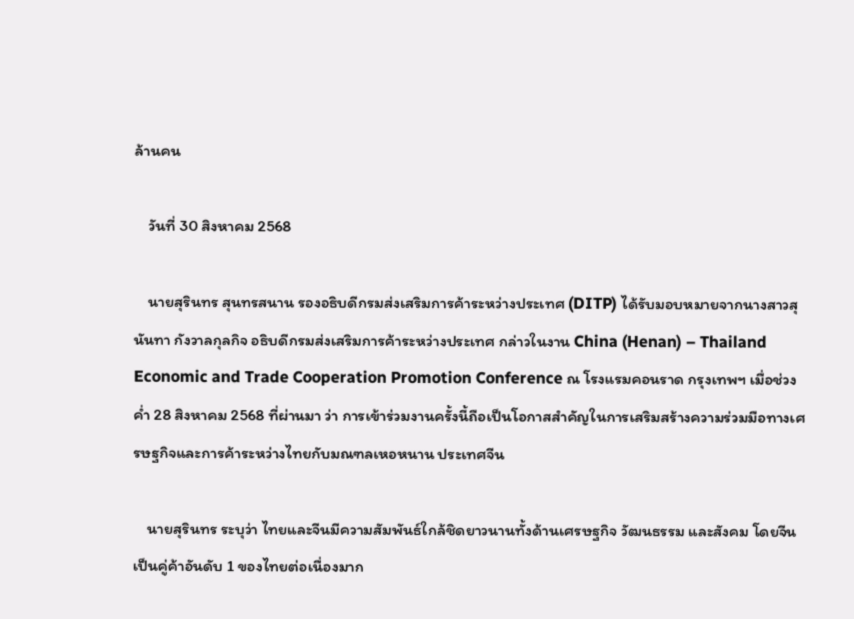ล้านคน

    วันที่ 30 สิงหาคม 2568

    นายสุรินทร สุนทรสนาน รองอธิบดีกรมส่งเสริมการค้าระหว่างประเทศ (DITP) ได้รับมอบหมายจากนางสาวสุนันทา กังวาลกุลกิจ อธิบดีกรมส่งเสริมการค้าระหว่างประเทศ กล่าวในงาน China (Henan) – Thailand Economic and Trade Cooperation Promotion Conference ณ โรงแรมคอนราด กรุงเทพฯ เมื่อช่วงค่ำ 28 สิงหาคม 2568 ที่ผ่านมา ว่า การเข้าร่วมงานครั้งนี้ถือเป็นโอกาสสำคัญในการเสริมสร้างความร่วมมือทางเศรษฐกิจและการค้าระหว่างไทยกับมณฑลเหอหนาน ประเทศจีน

    นายสุรินทร ระบุว่า ไทยและจีนมีความสัมพันธ์ใกล้ชิดยาวนานทั้งด้านเศรษฐกิจ วัฒนธรรม และสังคม โดยจีนเป็นคู่ค้าอันดับ 1 ของไทยต่อเนื่องมาก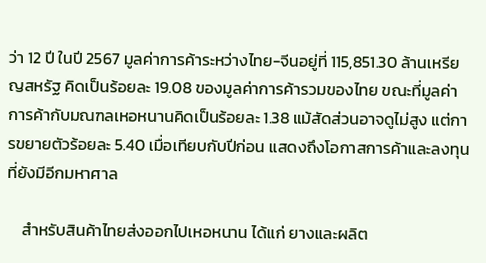ว่า 12 ปี ในปี 2567 มูลค่าการค้าระหว่างไทย-จีนอยู่ที่ 115,851.30 ล้านเหรียญสหรัฐ คิดเป็นร้อยละ 19.08 ของมูลค่าการค้ารวมของไทย ขณะที่มูลค่าการค้ากับมณฑลเหอหนานคิดเป็นร้อยละ 1.38 แม้สัดส่วนอาจดูไม่สูง แต่การขยายตัวร้อยละ 5.40 เมื่อเทียบกับปีก่อน แสดงถึงโอกาสการค้าและลงทุนที่ยังมีอีกมหาศาล

    สำหรับสินค้าไทยส่งออกไปเหอหนาน ได้แก่ ยางและผลิต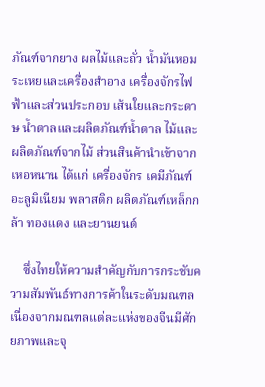ภัณฑ์จากยาง ผลไม้และถั่ว น้ำมันหอมระเหยและเครื่องสำอาง เครื่องจักรไฟฟ้าและส่วนประกอบ เส้นใยและกระดาษ น้ำตาลและผลิตภัณฑ์น้ำตาล ไม้และผลิตภัณฑ์จากไม้ ส่วนสินค้านำเข้าจากเหอหนาน ได้แก่ เครื่องจักร เคมีภัณฑ์ อะลูมิเนียม พลาสติก ผลิตภัณฑ์เหล็กกล้า ทองแดง และยานยนต์

    ซึ่งไทยให้ความสำคัญกับการกระชับความสัมพันธ์ทางการค้าในระดับมณฑล เนื่องจากมณฑลแต่ละแห่งของจีนมีศักยภาพและจุ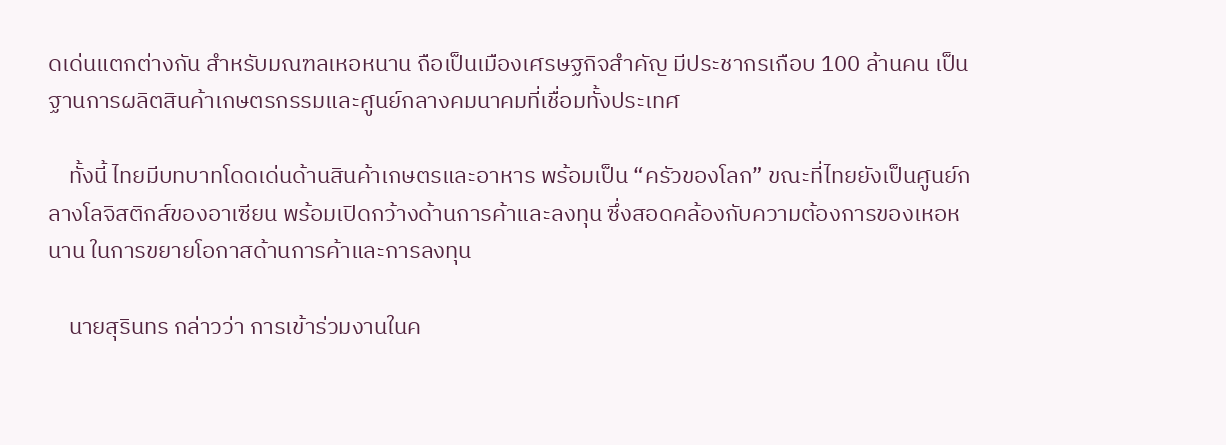ดเด่นแตกต่างกัน สำหรับมณฑลเหอหนาน ถือเป็นเมืองเศรษฐกิจสำคัญ มีประชากรเกือบ 100 ล้านคน เป็นฐานการผลิตสินค้าเกษตรกรรมและศูนย์กลางคมนาคมที่เชื่อมทั้งประเทศ

    ทั้งนี้ ไทยมีบทบาทโดดเด่นด้านสินค้าเกษตรและอาหาร พร้อมเป็น “ครัวของโลก” ขณะที่ไทยยังเป็นศูนย์กลางโลจิสติกส์ของอาเซียน พร้อมเปิดกว้างด้านการค้าและลงทุน ซึ่งสอดคล้องกับความต้องการของเหอหนาน ในการขยายโอกาสด้านการค้าและการลงทุน

    นายสุรินทร กล่าวว่า การเข้าร่วมงานในค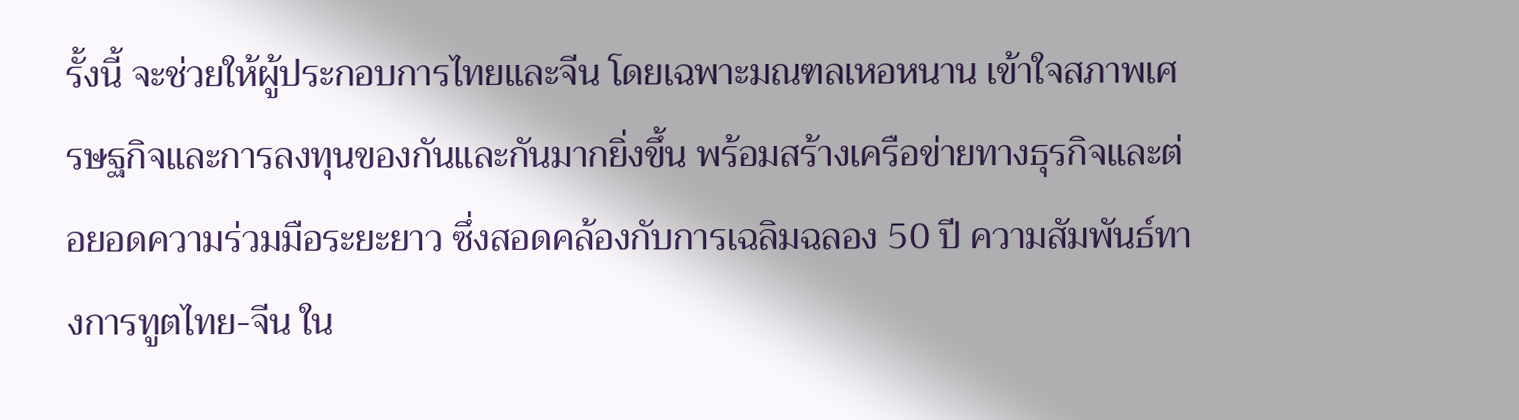รั้งนี้ จะช่วยให้ผู้ประกอบการไทยและจีน โดยเฉพาะมณฑลเหอหนาน เข้าใจสภาพเศรษฐกิจและการลงทุนของกันและกันมากยิ่งขึ้น พร้อมสร้างเครือข่ายทางธุรกิจและต่อยอดความร่วมมือระยะยาว ซึ่งสอดคล้องกับการเฉลิมฉลอง 50 ปี ความสัมพันธ์ทางการทูตไทย-จีน ใน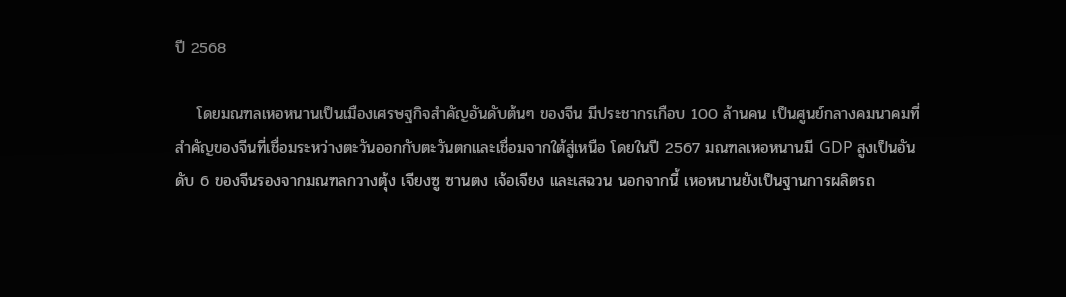ปี 2568

    โดยมณฑลเหอหนานเป็นเมืองเศรษฐกิจสำคัญอันดับต้นๆ ของจีน มีประชากรเกือบ 100 ล้านคน เป็นศูนย์กลางคมนาคมที่สำคัญของจีนที่เชื่อมระหว่างตะวันออกกับตะวันตกและเชื่อมจากใต้สู่เหนือ โดยในปี 2567 มณฑลเหอหนานมี GDP สูงเป็นอันดับ 6 ของจีนรองจากมณฑลกวางตุ้ง เจียงซู ซานตง เจ้อเจียง และเสฉวน นอกจากนี้ เหอหนานยังเป็นฐานการผลิตรถ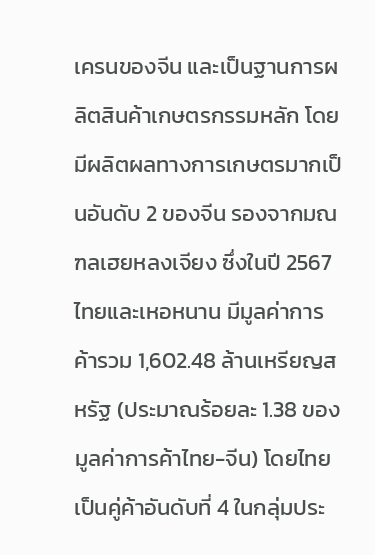เครนของจีน และเป็นฐานการผลิตสินค้าเกษตรกรรมหลัก โดยมีผลิตผลทางการเกษตรมากเป็นอันดับ 2 ของจีน รองจากมณฑลเฮยหลงเจียง ซึ่งในปี 2567 ไทยและเหอหนาน มีมูลค่าการค้ารวม 1,602.48 ล้านเหรียญสหรัฐ (ประมาณร้อยละ 1.38 ของมูลค่าการค้าไทย-จีน) โดยไทยเป็นคู่ค้าอันดับที่ 4 ในกลุ่มประ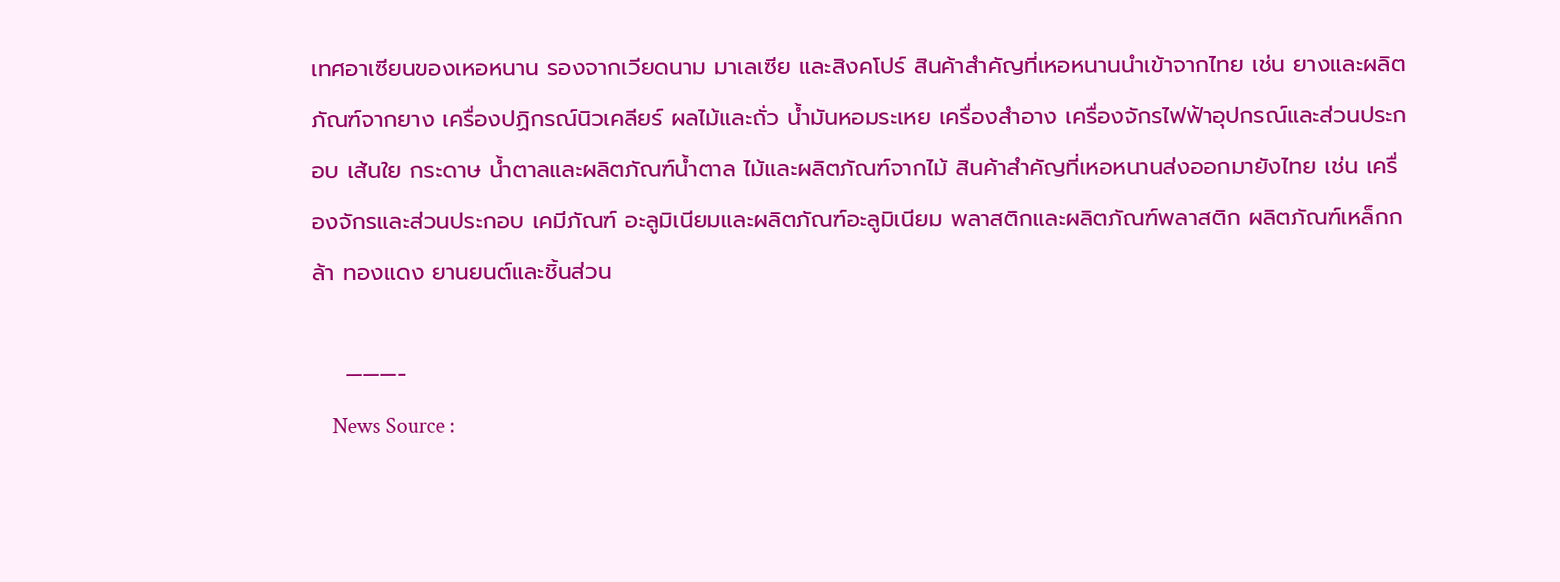เทศอาเซียนของเหอหนาน รองจากเวียดนาม มาเลเซีย และสิงคโปร์ สินค้าสำคัญที่เหอหนานนำเข้าจากไทย เช่น ยางและผลิตภัณฑ์จากยาง เครื่องปฏิกรณ์นิวเคลียร์ ผลไม้และถั่ว น้ำมันหอมระเหย เครื่องสำอาง เครื่องจักรไฟฟ้าอุปกรณ์และส่วนประกอบ เส้นใย กระดาษ น้ำตาลและผลิตภัณฑ์น้ำตาล ไม้และผลิตภัณฑ์จากไม้ สินค้าสำคัญที่เหอหนานส่งออกมายังไทย เช่น เครื่องจักรและส่วนประกอบ เคมีภัณฑ์ อะลูมิเนียมและผลิตภัณฑ์อะลูมิเนียม พลาสติกและผลิตภัณฑ์พลาสติก ผลิตภัณฑ์เหล็กกล้า ทองแดง ยานยนต์และชิ้นส่วน

    ———-
    News Source :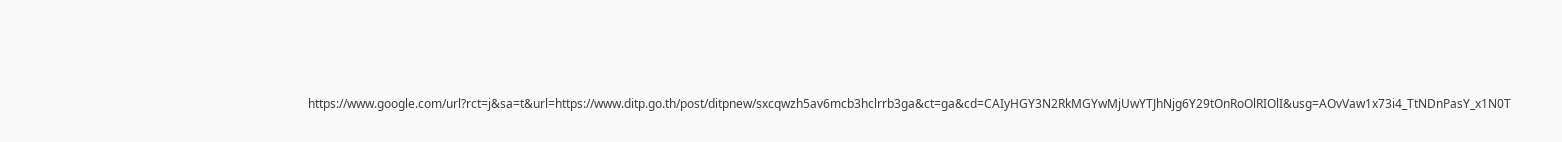https://www.google.com/url?rct=j&sa=t&url=https://www.ditp.go.th/post/ditpnew/sxcqwzh5av6mcb3hclrrb3ga&ct=ga&cd=CAIyHGY3N2RkMGYwMjUwYTJhNjg6Y29tOnRoOlRIOlI&usg=AOvVaw1x73i4_TtNDnPasY_x1N0T